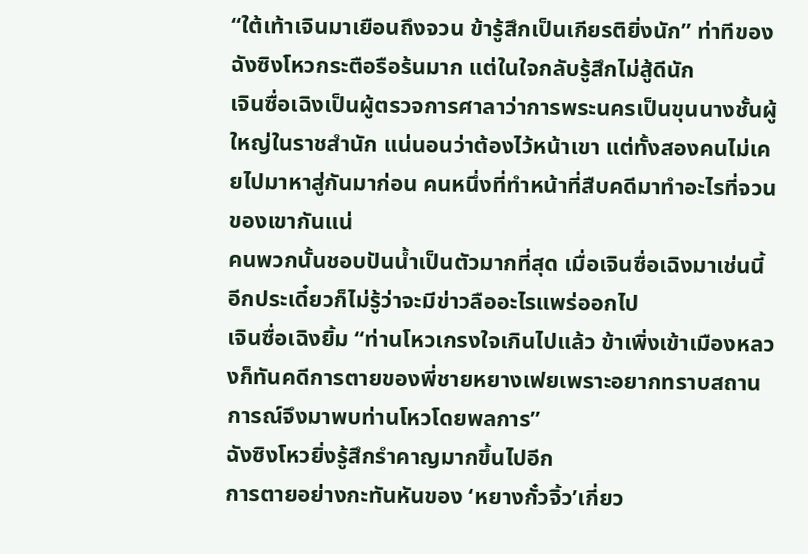“ใต้เท้าเจินมาเยือนถึงจวน ข้ารู้สึกเป็นเกียรติยิ่งนัก” ท่าทีของฉังซิงโหวกระตือรือร้นมาก แต่ในใจกลับรู้สึกไม่สู้ดีนัก
เจินซื่อเฉิงเป็นผู้ตรวจการศาลาว่าการพระนครเป็นขุนนางชั้นผู้ใหญ่ในราชสำนัก แน่นอนว่าต้องไว้หน้าเขา แต่ทั้งสองคนไม่เคยไปมาหาสู่กันมาก่อน คนหนึ่งที่ทำหน้าที่สืบคดีมาทำอะไรที่จวนของเขากันแน่
คนพวกนั้นชอบปันน้ำเป็นตัวมากที่สุด เมื่อเจินซื่อเฉิงมาเช่นนี้ อีกประเดี๋ยวก็ไม่รู้ว่าจะมีข่าวลืออะไรแพร่ออกไป
เจินซื่อเฉิงยิ้ม “ท่านโหวเกรงใจเกินไปแล้ว ข้าเพิ่งเข้าเมืองหลวงก็ทันคดีการตายของพี่ชายหยางเฟยเพราะอยากทราบสถานการณ์จึงมาพบท่านโหวโดยพลการ”
ฉังซิงโหวยิ่งรู้สึกรำคาญมากขึ้นไปอีก
การตายอย่างกะทันหันของ ‘หยางกั๋วจิ้ว’เกี่ยว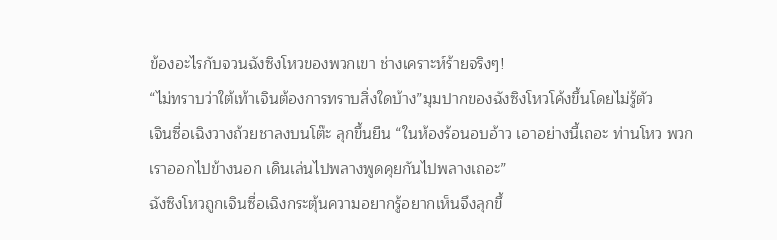ข้องอะไรกับจวนฉังซิงโหวของพวกเขา ช่างเคราะห์ร้ายจริงๆ!
“ไม่ทราบว่าใต้เท้าเจินต้องการทราบสิ่งใดบ้าง”มุมปากของฉังซิงโหวโค้งขึ้นโดยไม่รู้ตัว
เจินซื่อเฉิงวางถ้วยชาลงบนโต๊ะ ลุกขึ้นยืน “ในห้องร้อนอบอ้าว เอาอย่างนี้เถอะ ท่านโหว พวกเราออกไปข้างนอก เดินเล่นไปพลางพูดคุยกันไปพลางเถอะ”
ฉังซิงโหวถูกเจินซื่อเฉิงกระตุ้นความอยากรู้อยากเห็นจึงลุกขึ้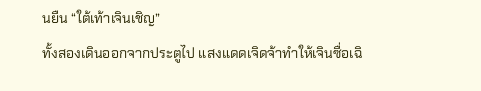นยืน “ใต้เท้าเจินเชิญ”
ทั้งสองเดินออกจากประตูไป แสงแดดเจิดจ้าทำให้เจินซื่อเฉิ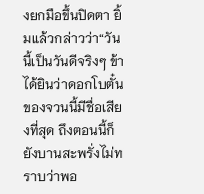งยกมือขึ้นปิดตา ยิ้มแล้วกล่าวว่า“วันนี้เป็นวันดีจริงๆ ข้าได้ยินว่าดอกโบตั๋นของจวนนี้มีชื่อเสียงที่สุด ถึงตอนนี้ก็ยังบานสะพรั่งไม่ทราบว่าพอ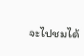จะไปชมได้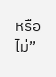หรือไม่”